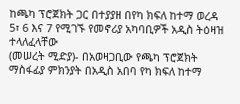ከጫካ ፕሮጀክት ጋር በተያያዘ በየካ ክፍለ ከተማ ወረዳ 5፣ 6 እና 7 የሚገኙ የመኖሪያ አካባቢዎች አዲስ ትዕዛዝ ተላለፈላቸው
(መሠረት ሚድያ)- በአወዛጋቢው የጫካ ፕሮጀክት ማስፋፊያ ምክንያት በአዲስ አበባ የካ ክፍለ ከተማ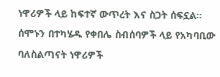ነዋሪዎች ላይ ከፍተኛ ውጥረት እና ስጋት ሰፍኗል።
ሰሞኑን በተካሄዱ የቀበሌ ስብሰባዎች ላይ የአካባቢው ባለስልጣናት ነዋሪዎች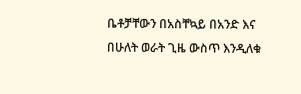ቤቶቻቸውን በአስቸኳይ በአንድ እና በሁለት ወራት ጊዜ ውስጥ እንዲለቁ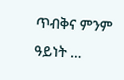ጥብቅና ምንም ዓይነት …